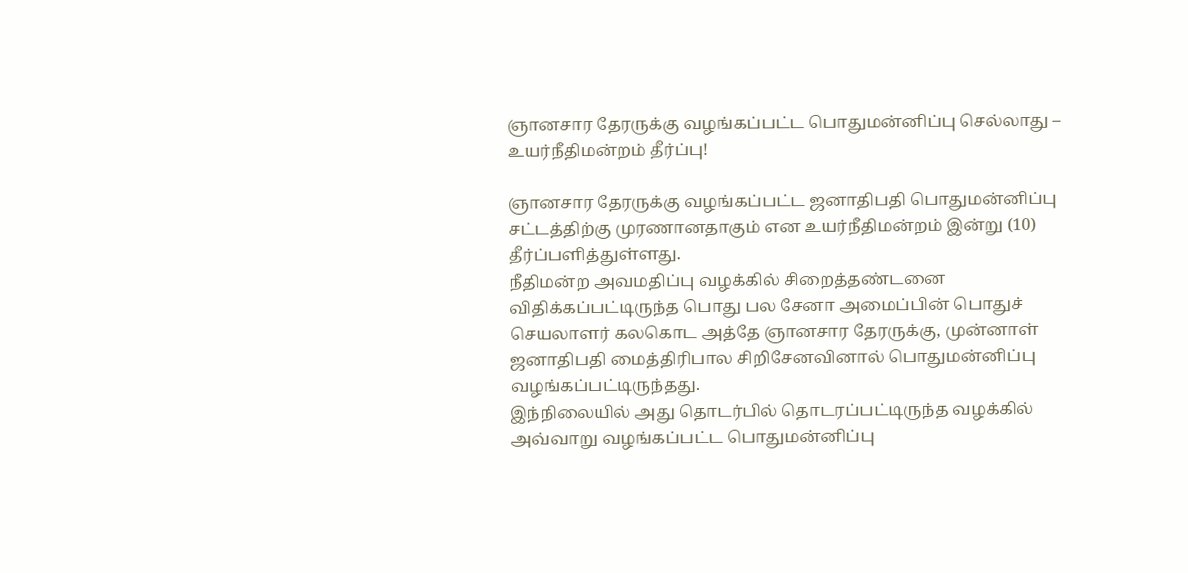ஞானசார தேரருக்கு வழங்கப்பட்ட பொதுமன்னிப்பு செல்லாது – உயர்நீதிமன்றம் தீர்ப்பு!

ஞானசார தேரருக்கு வழங்கப்பட்ட ஜனாதிபதி பொதுமன்னிப்பு சட்டத்திற்கு முரணானதாகும் என உயர்நீதிமன்றம் இன்று (10) தீர்ப்பளித்துள்ளது.
நீதிமன்ற அவமதிப்பு வழக்கில் சிறைத்தண்டனை விதிக்கப்பட்டிருந்த பொது பல சேனா அமைப்பின் பொதுச் செயலாளர் கலகொட அத்தே ஞானசார தேரருக்கு, முன்னாள் ஜனாதிபதி மைத்திரிபால சிறிசேனவினால் பொதுமன்னிப்பு வழங்கப்பட்டிருந்தது.
இந்நிலையில் அது தொடர்பில் தொடரப்பட்டிருந்த வழக்கில் அவ்வாறு வழங்கப்பட்ட பொதுமன்னிப்பு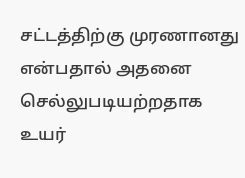சட்டத்திற்கு முரணானது என்பதால் அதனை செல்லுபடியற்றதாக உயர்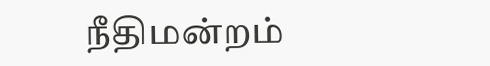நீதிமன்றம்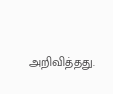அறிவித்தது.